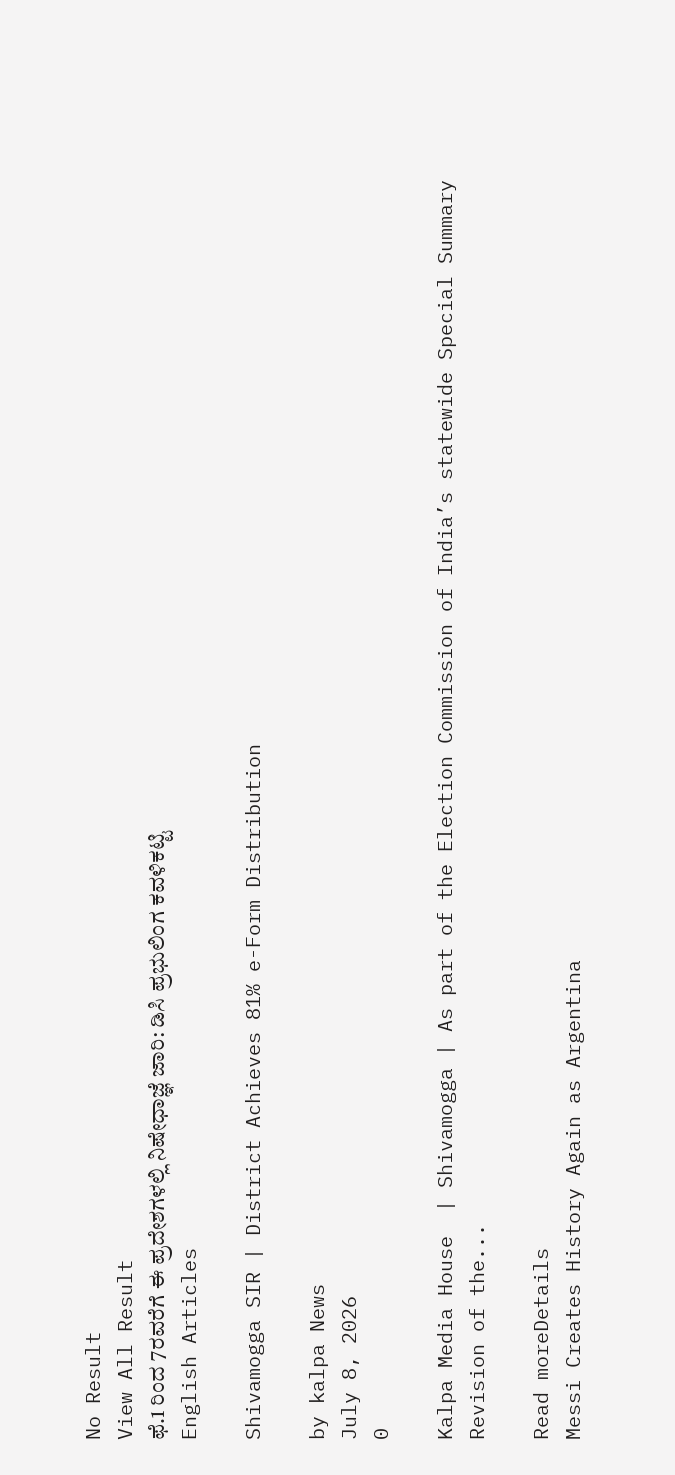No Result
View All Result
ಫೆ.1 ರಿಂದ 7ರವರೆಗೆ ಈ ಪ್ರದೇಶಗಳಲ್ಲಿ ನಿಷೇಧಾಜ್ಞೆ ಜಾರಿ: ಡಿಸಿ ಪ್ರಭುಲಿಂಗ ಕವಳಿಕಟ್ಟಿ
English Articles

Shivamogga SIR | District Achieves 81% e-Form Distribution

by kalpa News
July 8, 2026
0

Kalpa Media House  | Shivamogga | As part of the Election Commission of India’s statewide Special Summary Revision of the...

Read moreDetails
Messi Creates History Again as Argentina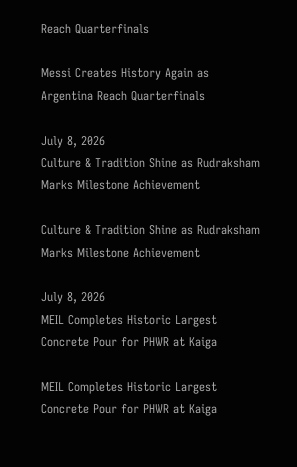Reach Quarterfinals

Messi Creates History Again as Argentina Reach Quarterfinals

July 8, 2026
Culture & Tradition Shine as Rudraksham Marks Milestone Achievement

Culture & Tradition Shine as Rudraksham Marks Milestone Achievement

July 8, 2026
MEIL Completes Historic Largest Concrete Pour for PHWR at Kaiga

MEIL Completes Historic Largest Concrete Pour for PHWR at Kaiga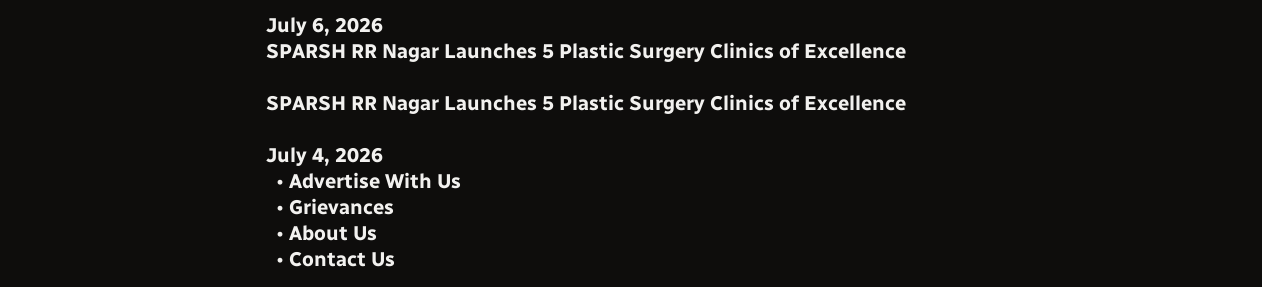July 6, 2026
SPARSH RR Nagar Launches 5 Plastic Surgery Clinics of Excellence

SPARSH RR Nagar Launches 5 Plastic Surgery Clinics of Excellence

July 4, 2026
  • Advertise With Us
  • Grievances
  • About Us
  • Contact Us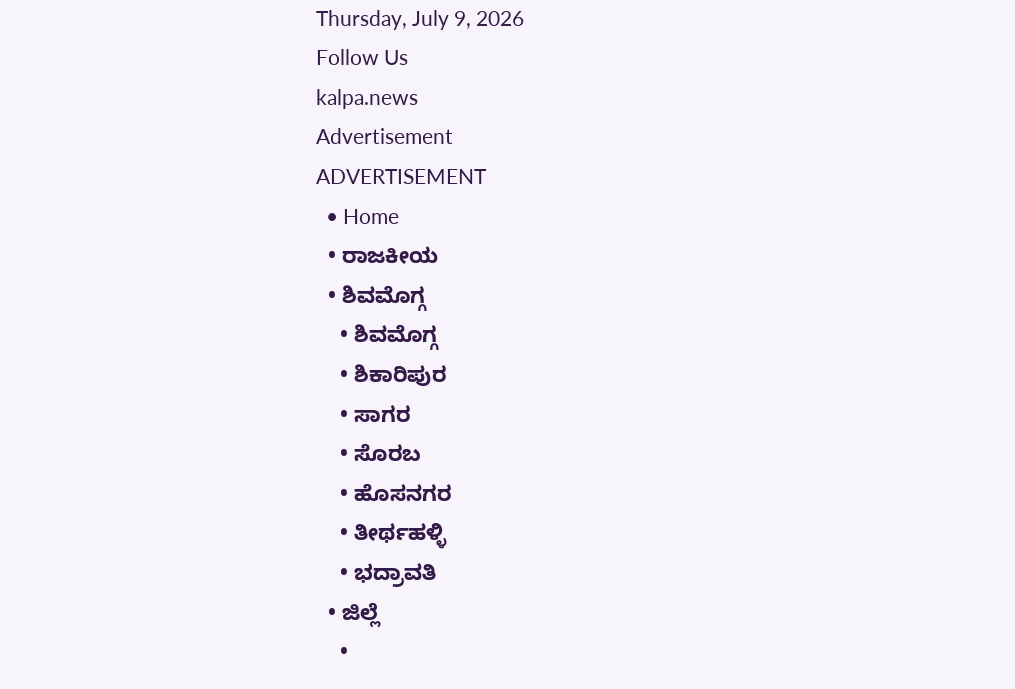Thursday, July 9, 2026
Follow Us
kalpa.news
Advertisement
ADVERTISEMENT
  • Home
  • ರಾಜಕೀಯ
  • ಶಿವಮೊಗ್ಗ
    • ಶಿವಮೊಗ್ಗ
    • ಶಿಕಾರಿಪುರ
    • ಸಾಗರ
    • ಸೊರಬ
    • ಹೊಸನಗರ
    • ತೀರ್ಥಹಳ್ಳಿ
    • ಭದ್ರಾವತಿ
  • ಜಿಲ್ಲೆ
    •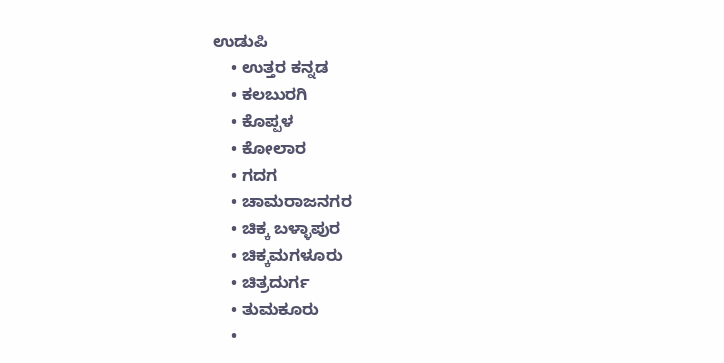ಉಡುಪಿ
    • ಉತ್ತರ ಕನ್ನಡ
    • ಕಲಬುರಗಿ
    • ಕೊಪ್ಪಳ
    • ಕೋಲಾರ
    • ಗದಗ
    • ಚಾಮರಾಜನಗರ
    • ಚಿಕ್ಕ ಬಳ್ಳಾಪುರ
    • ಚಿಕ್ಕಮಗಳೂರು
    • ಚಿತ್ರದುರ್ಗ
    • ತುಮಕೂರು
    •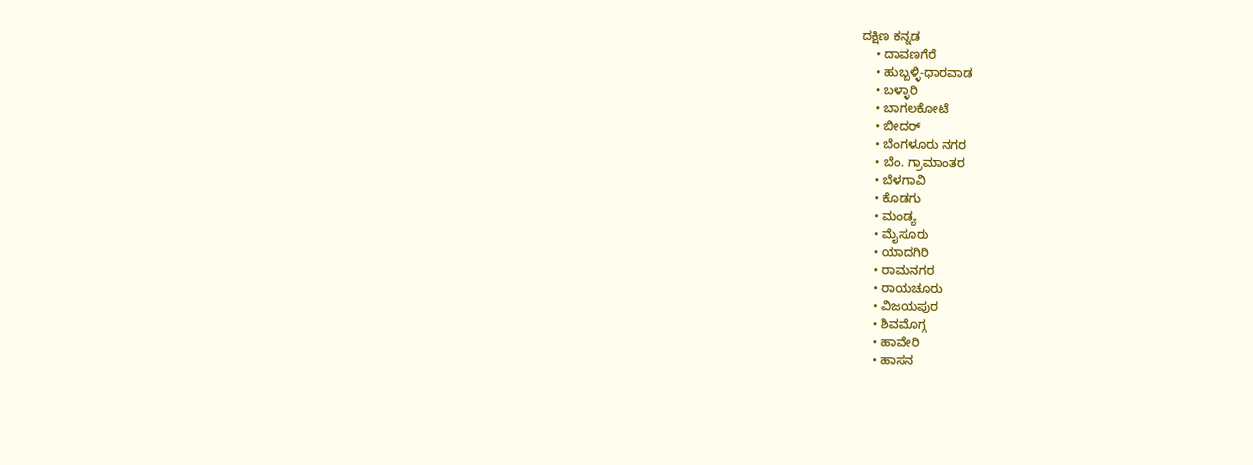ದಕ್ಷಿಣ ಕನ್ನಡ
    • ದಾವಣಗೆರೆ
    • ಹುಬ್ಬಳ್ಳಿ-ಧಾರವಾಡ
    • ಬಳ್ಳಾರಿ
    • ಬಾಗಲಕೋಟೆ
    • ಬೀದರ್
    • ಬೆಂಗಳೂರು ನಗರ
    • ಬೆಂ. ಗ್ರಾಮಾಂತರ
    • ಬೆಳಗಾವಿ
    • ಕೊಡಗು
    • ಮಂಡ್ಯ
    • ಮೈಸೂರು
    • ಯಾದಗಿರಿ
    • ರಾಮನಗರ
    • ರಾಯಚೂರು
    • ವಿಜಯಪುರ
    • ಶಿವಮೊಗ್ಗ
    • ಹಾವೇರಿ
    • ಹಾಸನ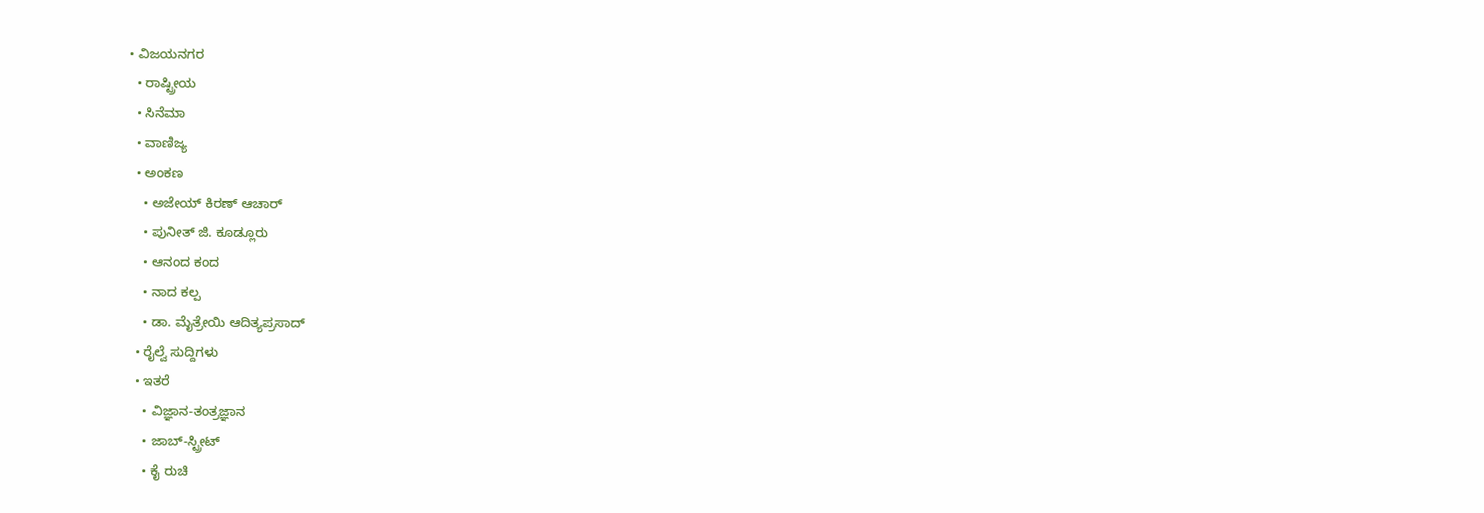• ವಿಜಯನಗರ
  • ರಾಷ್ಟ್ರೀಯ
  • ಸಿನೆಮಾ
  • ವಾಣಿಜ್ಯ
  • ಅಂಕಣ
    • ಅಜೇಯ್ ಕಿರಣ್ ಆಚಾರ್
    • ಪುನೀತ್ ಜಿ. ಕೂಡ್ಲೂರು
    • ಆನಂದ ಕಂದ
    • ನಾದ ಕಲ್ಪ
    • ಡಾ. ಮೈತ್ರೇಯಿ ಆದಿತ್ಯಪ್ರಸಾದ್
  • ರೈಲ್ವೆ ಸುದ್ದಿಗಳು
  • ಇತರೆ
    • ವಿಜ್ಞಾನ-ತಂತ್ರಜ್ಞಾನ
    • ಜಾಬ್-ಸ್ಟ್ರೀಟ್
    • ಕೈ ರುಚಿ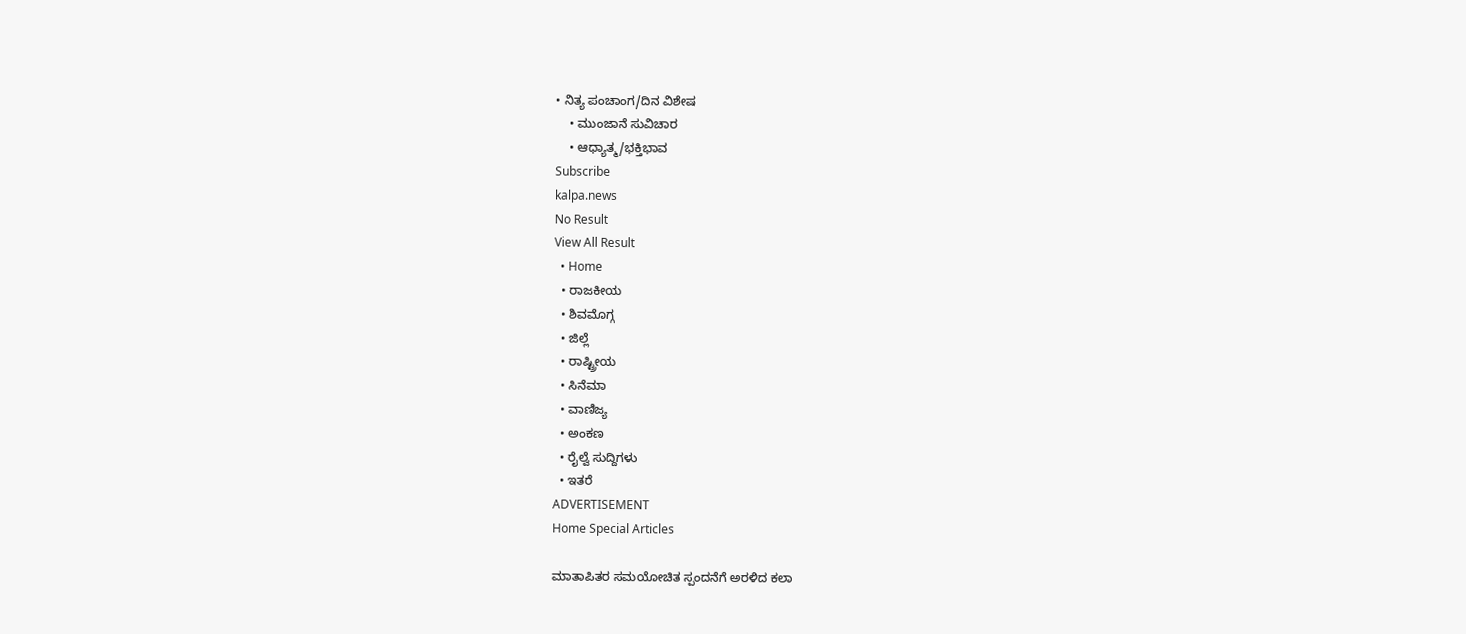• ನಿತ್ಯ ಪಂಚಾಂಗ/ದಿನ ವಿಶೇಷ
    • ಮುಂಜಾನೆ ಸುವಿಚಾರ
    • ಆಧ್ಯಾತ್ಮ/ಭಕ್ತಿಭಾವ
Subscribe
kalpa.news
No Result
View All Result
  • Home
  • ರಾಜಕೀಯ
  • ಶಿವಮೊಗ್ಗ
  • ಜಿಲ್ಲೆ
  • ರಾಷ್ಟ್ರೀಯ
  • ಸಿನೆಮಾ
  • ವಾಣಿಜ್ಯ
  • ಅಂಕಣ
  • ರೈಲ್ವೆ ಸುದ್ದಿಗಳು
  • ಇತರೆ
ADVERTISEMENT
Home Special Articles

ಮಾತಾಪಿತರ ಸಮಯೋಚಿತ ಸ್ಪಂದನೆಗೆ ಅರಳಿದ ಕಲಾ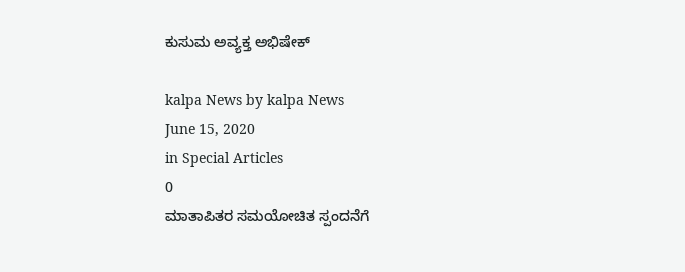ಕುಸುಮ ಅವ್ಯಕ್ತ ಅಭಿಷೇಕ್

kalpa News by kalpa News
June 15, 2020
in Special Articles
0
ಮಾತಾಪಿತರ ಸಮಯೋಚಿತ ಸ್ಪಂದನೆಗೆ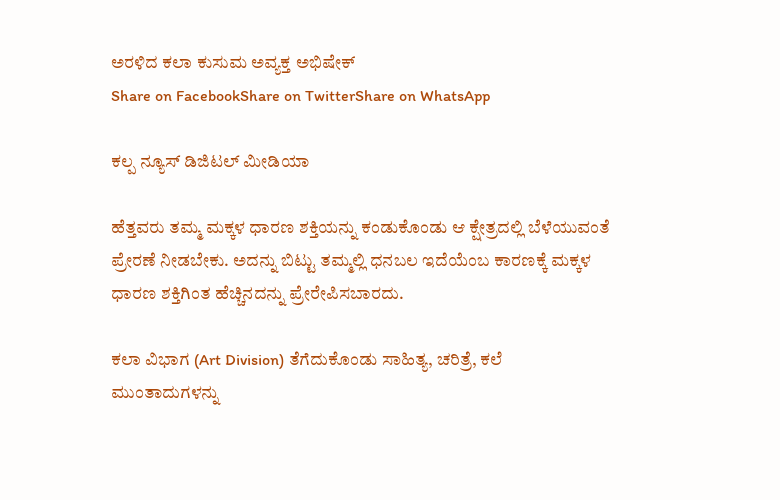ಅರಳಿದ ಕಲಾ ಕುಸುಮ ಅವ್ಯಕ್ತ ಅಭಿಷೇಕ್
Share on FacebookShare on TwitterShare on WhatsApp

ಕಲ್ಪ ನ್ಯೂಸ್ ಡಿಜಿಟಲ್ ಮೀಡಿಯಾ

ಹೆತ್ತವರು ತಮ್ಮ ಮಕ್ಕಳ ಧಾರಣ ಶಕ್ತಿಯನ್ನು ಕಂಡುಕೊಂಡು ಆ ಕ್ಷೇತ್ರದಲ್ಲಿ ಬೆಳೆಯುವಂತೆ ಪ್ರೇರಣೆ ನೀಡಬೇಕು. ಅದನ್ನು ಬಿಟ್ಟು ತಮ್ಮಲ್ಲಿ ಧನಬಲ ಇದೆಯೆಂಬ ಕಾರಣಕ್ಕೆ ಮಕ್ಕಳ ಧಾರಣ ಶಕ್ತಿಗಿಂತ ಹೆಚ್ಚಿನದನ್ನು ಪ್ರೇರೇಪಿಸಬಾರದು.

ಕಲಾ ವಿಭಾಗ (Art Division) ತೆಗೆದುಕೊಂಡು ಸಾಹಿತ್ಯ, ಚರಿತ್ರೆ, ಕಲೆ ಮುಂತಾದುಗಳನ್ನು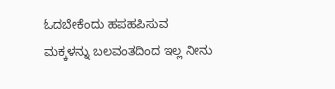ಓದಬೇಕೆಂದು ಹಪಹಪಿಸುವ ಮಕ್ಕಳನ್ನು ಬಲವಂತದಿಂದ ಇಲ್ಲ ನೀನು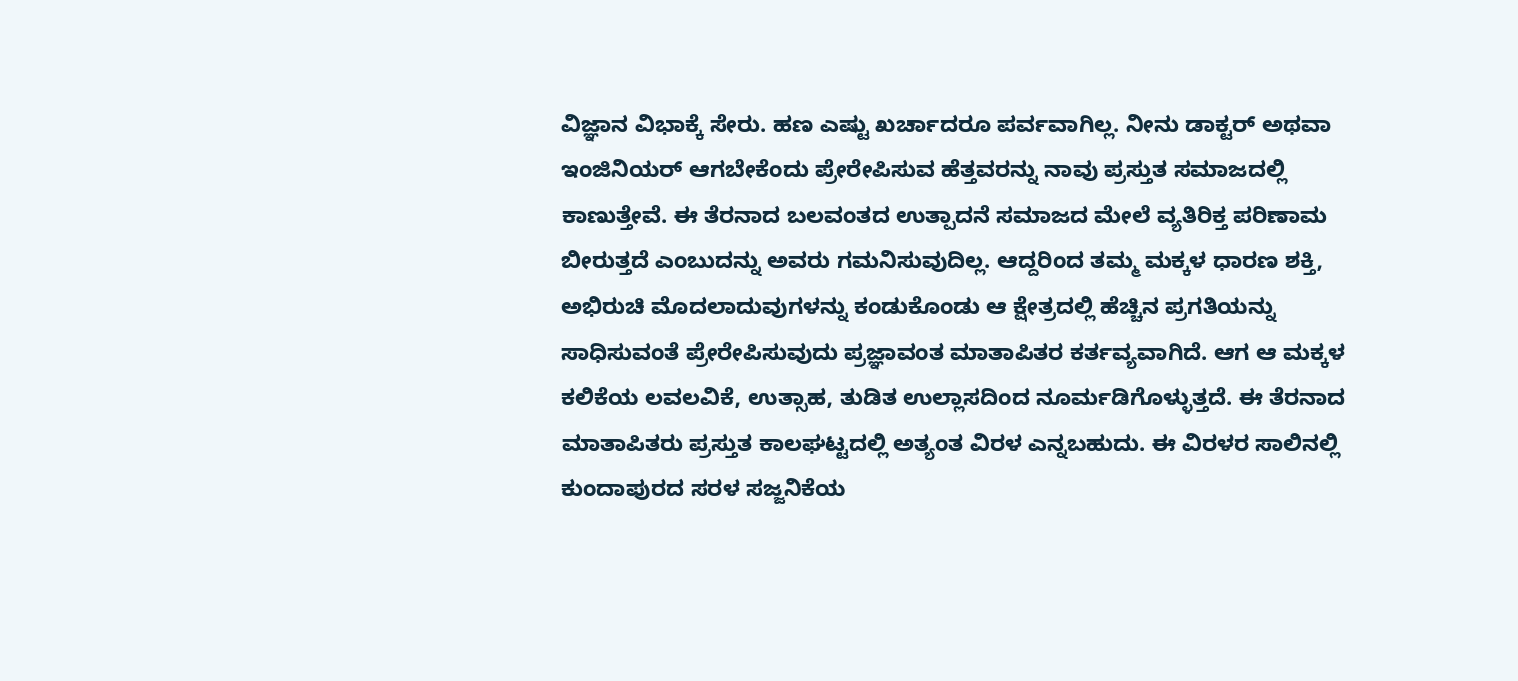ವಿಜ್ಞಾನ ವಿಭಾಕ್ಕೆ ಸೇರು. ಹಣ ಎಷ್ಟು ಖರ್ಚಾದರೂ ಪರ್ವವಾಗಿಲ್ಲ. ನೀನು ಡಾಕ್ಟರ್ ಅಥವಾ ಇಂಜಿನಿಯರ್ ಆಗಬೇಕೆಂದು ಪ್ರೇರೇಪಿಸುವ ಹೆತ್ತವರನ್ನು ನಾವು ಪ್ರಸ್ತುತ ಸಮಾಜದಲ್ಲಿ ಕಾಣುತ್ತೇವೆ. ಈ ತೆರನಾದ ಬಲವಂತದ ಉತ್ಪಾದನೆ ಸಮಾಜದ ಮೇಲೆ ವ್ಯತಿರಿಕ್ತ ಪರಿಣಾಮ ಬೀರುತ್ತದೆ ಎಂಬುದನ್ನು ಅವರು ಗಮನಿಸುವುದಿಲ್ಲ. ಆದ್ದರಿಂದ ತಮ್ಮ ಮಕ್ಕಳ ಧಾರಣ ಶಕ್ತಿ, ಅಭಿರುಚಿ ಮೊದಲಾದುವುಗಳನ್ನು ಕಂಡುಕೊಂಡು ಆ ಕ್ಷೇತ್ರದಲ್ಲಿ ಹೆಚ್ಚಿನ ಪ್ರಗತಿಯನ್ನು ಸಾಧಿಸುವಂತೆ ಪ್ರೇರೇಪಿಸುವುದು ಪ್ರಜ್ಞಾವಂತ ಮಾತಾಪಿತರ ಕರ್ತವ್ಯವಾಗಿದೆ. ಆಗ ಆ ಮಕ್ಕಳ ಕಲಿಕೆಯ ಲವಲವಿಕೆ, ಉತ್ಸಾಹ, ತುಡಿತ ಉಲ್ಲಾಸದಿಂದ ನೂರ್ಮಡಿಗೊಳ್ಳುತ್ತದೆ. ಈ ತೆರನಾದ ಮಾತಾಪಿತರು ಪ್ರಸ್ತುತ ಕಾಲಘಟ್ಟದಲ್ಲಿ ಅತ್ಯಂತ ವಿರಳ ಎನ್ನಬಹುದು. ಈ ವಿರಳರ ಸಾಲಿನಲ್ಲಿ ಕುಂದಾಪುರದ ಸರಳ ಸಜ್ಜನಿಕೆಯ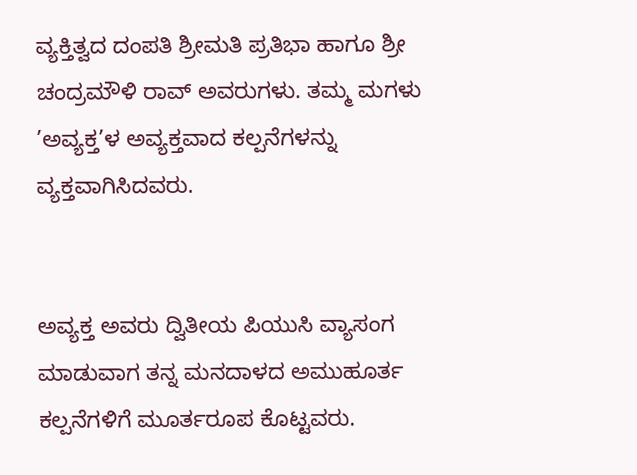ವ್ಯಕ್ತಿತ್ವದ ದಂಪತಿ ಶ್ರೀಮತಿ ಪ್ರತಿಭಾ ಹಾಗೂ ಶ್ರೀ ಚಂದ್ರಮೌಳಿ ರಾವ್ ಅವರುಗಳು. ತಮ್ಮ ಮಗಳು ’ಅವ್ಯಕ್ತ’ಳ ಅವ್ಯಕ್ತವಾದ ಕಲ್ಪನೆಗಳನ್ನು ವ್ಯಕ್ತವಾಗಿಸಿದವರು.


ಅವ್ಯಕ್ತ ಅವರು ದ್ವಿತೀಯ ಪಿಯುಸಿ ವ್ಯಾಸಂಗ ಮಾಡುವಾಗ ತನ್ನ ಮನದಾಳದ ಅಮುಹೂರ್ತ ಕಲ್ಪನೆಗಳಿಗೆ ಮೂರ್ತರೂಪ ಕೊಟ್ಟವರು.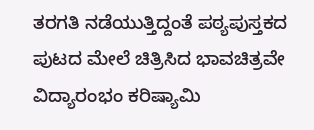ತರಗತಿ ನಡೆಯುತ್ತಿದ್ದಂತೆ ಪಠ್ಯಪುಸ್ತಕದ ಪುಟದ ಮೇಲೆ ಚಿತ್ರಿಸಿದ ಭಾವಚಿತ್ರವೇ ವಿದ್ಯಾರಂಭಂ ಕರಿಷ್ಯಾಮಿ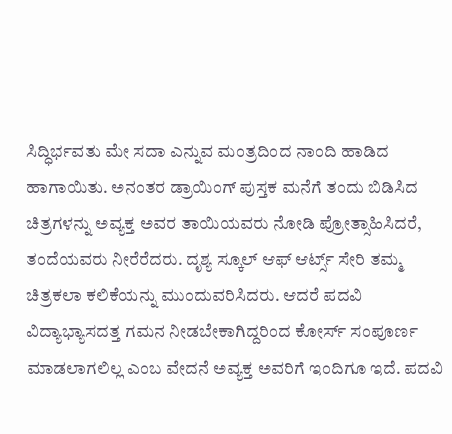ಸಿದ್ಧಿರ್ಭವತು ಮೇ ಸದಾ ಎನ್ನುವ ಮಂತ್ರದಿಂದ ನಾಂದಿ ಹಾಡಿದ ಹಾಗಾಯಿತು. ಅನಂತರ ಡ್ರಾಯಿಂಗ್ ಪುಸ್ತಕ ಮನೆಗೆ ತಂದು ಬಿಡಿಸಿದ ಚಿತ್ರಗಳನ್ನು ಅವ್ಯಕ್ತ ಅವರ ತಾಯಿಯವರು ನೋಡಿ ಪ್ರೋತ್ಸಾಹಿಸಿದರೆ, ತಂದೆಯವರು ನೀರೆರೆದರು. ದೃಶ್ಯ ಸ್ಕೂಲ್ ಆಫ್ ಆರ್ಟ್ಸ್‌ ಸೇರಿ ತಮ್ಮ ಚಿತ್ರಕಲಾ ಕಲಿಕೆಯನ್ನು ಮುಂದುವರಿಸಿದರು. ಆದರೆ ಪದವಿ ವಿದ್ಯಾಭ್ಯಾಸದತ್ತ ಗಮನ ನೀಡಬೇಕಾಗಿದ್ದರಿಂದ ಕೋರ್ಸ್ ಸಂಪೂರ್ಣ ಮಾಡಲಾಗಲಿಲ್ಲ ಎಂಬ ವೇದನೆ ಅವ್ಯಕ್ತ ಅವರಿಗೆ ಇಂದಿಗೂ ಇದೆ. ಪದವಿ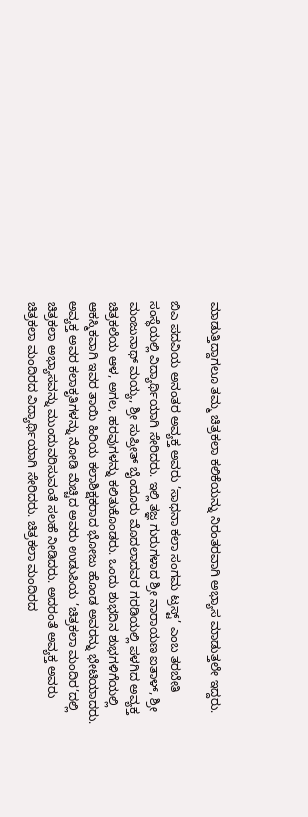ಮಾಡುತ್ತಿದ್ದಾಗಲೂ ತಮ್ಮ ಚಿತ್ರಕಲಾ ಕಲಿಕೆಯನ್ನು ನಿರಂತರವಾಗಿ ಅಭ್ಯಾಸ ಮಾಡುತ್ತಲೇ ಇದ್ದರು.

ಬಿಎ ಪದವಿಯ ಅನಂತರ ಅವ್ಯಕ್ತ ಅವರು ’ಸಾಧನಾ ಕಲಾ ಸಂಗಮ ಟ್ರಸ್ಟ್‌’ ಎಂಬ ತರಬೇತಿ ಸಂಸ್ಥೆಯಲ್ಲಿ ವಿದ್ಯಾರ್ಥಿಯಾಗಿ ಸೇರಿದರು. ಇಲ್ಲಿ ತಜ್ಞ ಗುರುಗಳಾದ ಶ್ರೀ ನಾರಾಯಣ ಐತಾಳ್, ಶ್ರೀ ಮಂಜುನಾಥ್ ಮಯ್ಯ, ಶ್ರೀ ಸುಪ್ರೀತ್ ಬೈಂದೂರು ಮೊದಲಾದವರ ಗರಡಿಯಲ್ಲಿ ಪಳಗಿದ ಅವ್ಯಕ್ತ ಚಿತ್ರಕಲೆಯ ಆಳ, ಅಗಲ, ಹರವುಗಳನ್ನು ಕಲಿತುಕೊಂಡರು. ಒಂದು ಶುಭದಿನ ಶುಭಗಳಿಗೆಯಲ್ಲಿ ಆಕಸ್ಮಿಕವಾಗಿ ಇವರ ತಾಯಿ ಹಿರಿಯ ಕಲಾಶಿಕ್ಷಕರಾದ ಭೋಜು ಹೊಂಡ ಅವರನ್ನು ಭೇಟಿಯಾದರು. ಅವ್ಯಕ್ತ ಅವರ ಕಲಾಕೃತಿಗಳನ್ನು ನೋಡಿ ಮೆಚ್ಚಿದ ಅವರು ಉಡುಪಿಯ ’ಚಿತ್ರಕಲಾ ಮಂದಿರ’ದಲ್ಲಿ ಚಿತ್ರಕಲಾ ಅಭ್ಯಾಸವನ್ನು ಮುಂದುವರಿಸುವಂತೆ ಸಲಹೆ ನೀಡಿದರು. ಅದರಂತೆ ಅವ್ಯಕ್ತ ಅವರು ಚಿತ್ರಕಲಾ ಮಂದಿರದ ವಿದ್ಯಾರ್ಥಿಯಾಗಿ ಸೇರಿದರು. ಚಿತ್ರಕಲಾ ಮಂದಿರದ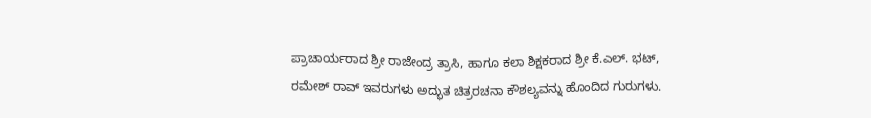ಪ್ರಾಚಾರ್ಯರಾದ ಶ್ರೀ ರಾಜೇಂದ್ರ ತ್ರಾಸಿ, ಹಾಗೂ ಕಲಾ ಶಿಕ್ಷಕರಾದ ಶ್ರೀ ಕೆ.ಎಲ್. ಭಟ್, ರಮೇಶ್ ರಾವ್ ಇವರುಗಳು ಅದ್ಭುತ ಚಿತ್ರರಚನಾ ಕೌಶಲ್ಯವನ್ನು ಹೊಂದಿದ ಗುರುಗಳು.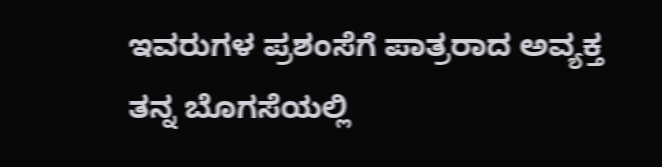ಇವರುಗಳ ಪ್ರಶಂಸೆಗೆ ಪಾತ್ರರಾದ ಅವ್ಯಕ್ತ ತನ್ನ ಬೊಗಸೆಯಲ್ಲಿ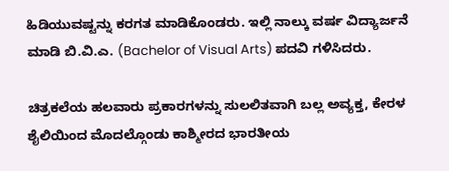ಹಿಡಿಯುವಷ್ಟನ್ನು ಕರಗತ ಮಾಡಿಕೊಂಡರು. ಇಲ್ಲಿ ನಾಲ್ಕು ವರ್ಷ ವಿದ್ಯಾರ್ಜನೆ ಮಾಡಿ ಬಿ.ವಿ.ಎ. (Bachelor of Visual Arts) ಪದವಿ ಗಳಿಸಿದರು.

ಚಿತ್ರಕಲೆಯ ಹಲವಾರು ಪ್ರಕಾರಗಳನ್ನು ಸುಲಲಿತವಾಗಿ ಬಲ್ಲ ಅವ್ಯಕ್ತ, ಕೇರಳ ಶೈಲಿಯಿಂದ ಮೊದಲ್ಗೊಂಡು ಕಾಶ್ಮೀರದ ಭಾರತೀಯ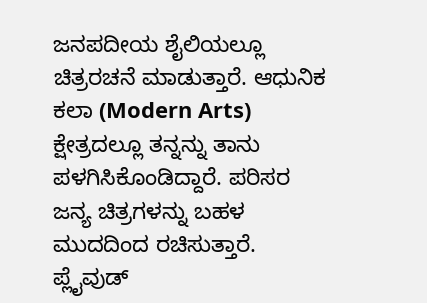ಜನಪದೀಯ ಶೈಲಿಯಲ್ಲೂ ಚಿತ್ರರಚನೆ ಮಾಡುತ್ತಾರೆ. ಆಧುನಿಕ ಕಲಾ (Modern Arts) ಕ್ಷೇತ್ರದಲ್ಲೂ ತನ್ನನ್ನು ತಾನು ಪಳಗಿಸಿಕೊಂಡಿದ್ದಾರೆ. ಪರಿಸರ ಜನ್ಯ ಚಿತ್ರಗಳನ್ನು ಬಹಳ ಮುದದಿಂದ ರಚಿಸುತ್ತಾರೆ. ಪ್ಲೈವುಡ್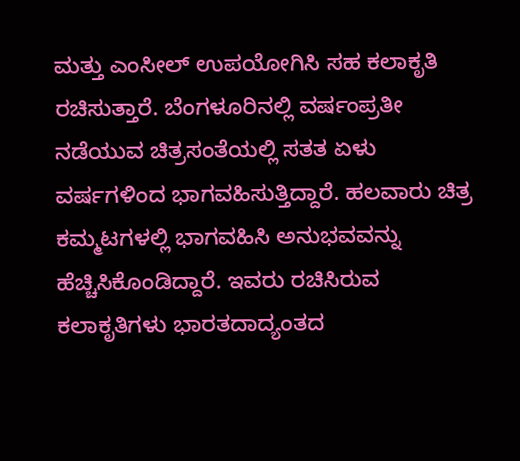ಮತ್ತು ಎಂಸೀಲ್ ಉಪಯೋಗಿಸಿ ಸಹ ಕಲಾಕೃತಿ ರಚಿಸುತ್ತಾರೆ. ಬೆಂಗಳೂರಿನಲ್ಲಿ ವರ್ಷಂಪ್ರತೀ ನಡೆಯುವ ಚಿತ್ರಸಂತೆಯಲ್ಲಿ ಸತತ ಏಳು ವರ್ಷಗಳಿಂದ ಭಾಗವಹಿಸುತ್ತಿದ್ದಾರೆ. ಹಲವಾರು ಚಿತ್ರ ಕಮ್ಮಟಗಳಲ್ಲಿ ಭಾಗವಹಿಸಿ ಅನುಭವವನ್ನು ಹೆಚ್ಚಿಸಿಕೊಂಡಿದ್ದಾರೆ. ಇವರು ರಚಿಸಿರುವ ಕಲಾಕೃತಿಗಳು ಭಾರತದಾದ್ಯಂತದ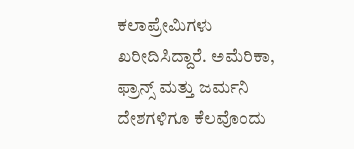ಕಲಾಪ್ರೇಮಿಗಳು ಖರೀದಿಸಿದ್ದಾರೆ. ಅಮೆರಿಕಾ, ಫ್ರಾನ್ಸ್‌ ಮತ್ತು ಜರ್ಮನಿ ದೇಶಗಳಿಗೂ ಕೆಲವೊಂದು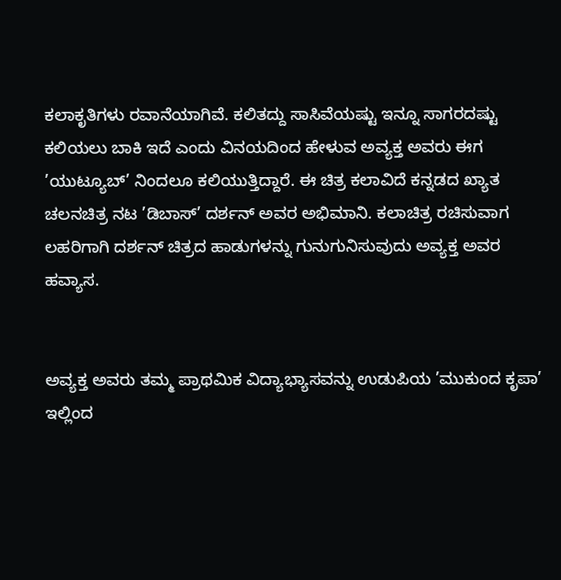ಕಲಾಕೃತಿಗಳು ರವಾನೆಯಾಗಿವೆ. ಕಲಿತದ್ದು ಸಾಸಿವೆಯಷ್ಟು ಇನ್ನೂ ಸಾಗರದಷ್ಟು ಕಲಿಯಲು ಬಾಕಿ ಇದೆ ಎಂದು ವಿನಯದಿಂದ ಹೇಳುವ ಅವ್ಯಕ್ತ ಅವರು ಈಗ ’ಯುಟ್ಯೂಬ್’ ನಿಂದಲೂ ಕಲಿಯುತ್ತಿದ್ದಾರೆ. ಈ ಚಿತ್ರ ಕಲಾವಿದೆ ಕನ್ನಡದ ಖ್ಯಾತ ಚಲನಚಿತ್ರ ನಟ ’ಡಿಬಾಸ್’ ದರ್ಶನ್ ಅವರ ಅಭಿಮಾನಿ. ಕಲಾಚಿತ್ರ ರಚಿಸುವಾಗ ಲಹರಿಗಾಗಿ ದರ್ಶನ್ ಚಿತ್ರದ ಹಾಡುಗಳನ್ನು ಗುನುಗುನಿಸುವುದು ಅವ್ಯಕ್ತ ಅವರ ಹವ್ಯಾಸ.


ಅವ್ಯಕ್ತ ಅವರು ತಮ್ಮ ಪ್ರಾಥಮಿಕ ವಿದ್ಯಾಭ್ಯಾಸವನ್ನು ಉಡುಪಿಯ ’ಮುಕುಂದ ಕೃಪಾ’ ಇಲ್ಲಿಂದ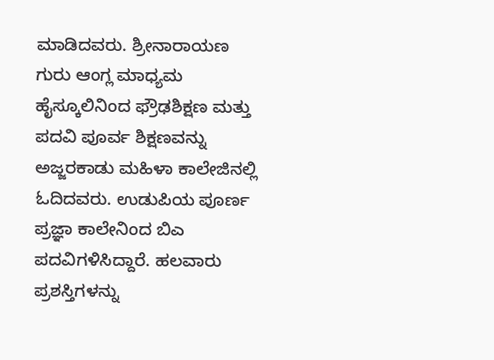ಮಾಡಿದವರು. ಶ್ರೀನಾರಾಯಣ ಗುರು ಆಂಗ್ಲ ಮಾಧ್ಯಮ ಹೈಸ್ಕೂಲಿನಿಂದ ಫ್ರೌಢಶಿಕ್ಷಣ ಮತ್ತು ಪದವಿ ಪೂರ್ವ ಶಿಕ್ಷಣವನ್ನು ಅಜ್ಜರಕಾಡು ಮಹಿಳಾ ಕಾಲೇಜಿನಲ್ಲಿ ಓದಿದವರು. ಉಡುಪಿಯ ಪೂರ್ಣ ಪ್ರಜ್ಞಾ ಕಾಲೇನಿಂದ ಬಿಎ ಪದವಿಗಳಿಸಿದ್ದಾರೆ. ಹಲವಾರು ಪ್ರಶಸ್ತಿಗಳನ್ನು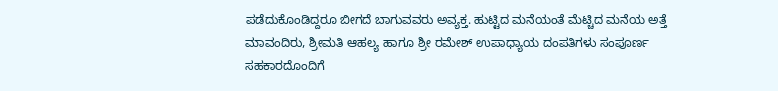ಪಡೆದುಕೊಂಡಿದ್ದರೂ ಬೀಗದೆ ಬಾಗುವವರು ಅವ್ಯಕ್ತ. ಹುಟ್ಟಿದ ಮನೆಯಂತೆ ಮೆಟ್ಚಿದ ಮನೆಯ ಅತ್ತೆ ಮಾವಂದಿರು, ಶ್ರೀಮತಿ ಆಹಲ್ಯ ಹಾಗೂ ಶ್ರೀ ರಮೇಶ್ ಉಪಾಧ್ಯಾಯ ದಂಪತಿಗಳು ಸಂಪೂರ್ಣ ಸಹಕಾರದೊಂದಿಗೆ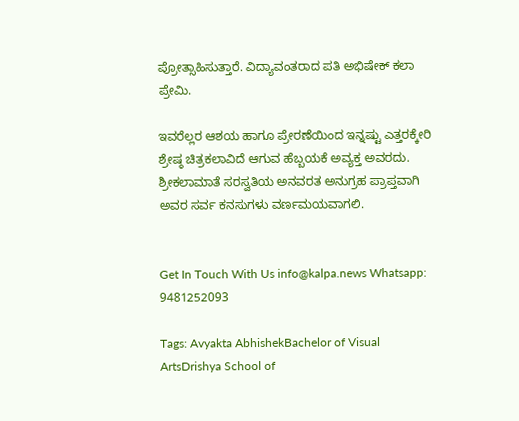ಪ್ರೋತ್ಸಾಹಿಸುತ್ತಾರೆ. ವಿದ್ಯಾವಂತರಾದ ಪತಿ ಅಭಿಷೇಕ್ ಕಲಾ ಪ್ರೇಮಿ.

ಇವರೆಲ್ಲರ ಆಶಯ ಹಾಗೂ ಪ್ರೇರಣೆಯಿಂದ ಇನ್ನಷ್ಟು ಎತ್ತರಕ್ಕೇರಿ ಶ್ರೇಷ್ಠ ಚಿತ್ರಕಲಾವಿದೆ ಆಗುವ ಹೆಬ್ಬಯಕೆ ಅವ್ಯಕ್ತ ಅವರದು. ಶ್ರೀಕಲಾಮಾತೆ ಸರಸ್ವತಿಯ ಅನವರತ ಅನುಗ್ರಹ ಪ್ರಾಪ್ತವಾಗಿ ಅವರ ಸರ್ವ ಕನಸುಗಳು ವರ್ಣಮಯವಾಗಲಿ.


Get In Touch With Us info@kalpa.news Whatsapp: 9481252093

Tags: Avyakta AbhishekBachelor of Visual ArtsDrishya School of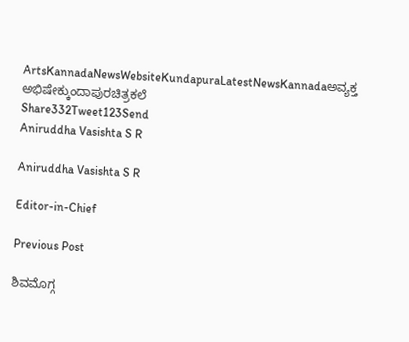ArtsKannadaNewsWebsiteKundapuraLatestNewsKannadaಅವ್ಯಕ್ತ ಅಭಿಷೇಕ್ಕುಂದಾಪುರಚಿತ್ರಕಲೆ
Share332Tweet123Send
Aniruddha Vasishta S R

Aniruddha Vasishta S R

Editor-in-Chief

Previous Post

ಶಿವಮೊಗ್ಗ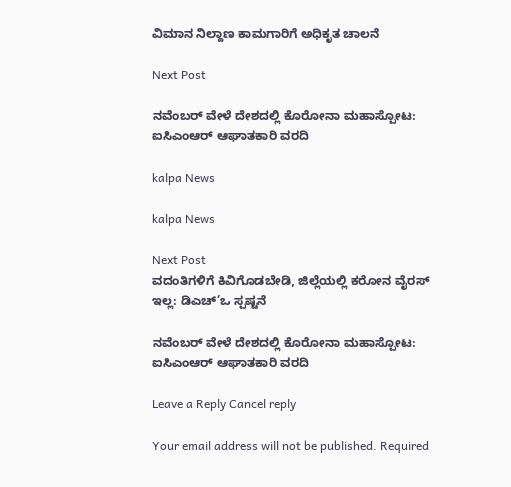ವಿಮಾನ ನಿಲ್ದಾಣ ಕಾಮಗಾರಿಗೆ ಅಧಿಕೃತ ಚಾಲನೆ

Next Post

ನವೆಂಬರ್ ವೇಳೆ ದೇಶದಲ್ಲಿ ಕೊರೋನಾ ಮಹಾಸ್ಪೋಟ: ಐಸಿಎಂಆರ್ ಆಘಾತಕಾರಿ ವರದಿ

kalpa News

kalpa News

Next Post
ವದಂತಿಗಳಿಗೆ ಕಿವಿಗೊಡಬೇಡಿ, ಜಿಲ್ಲೆಯಲ್ಲಿ ಕರೋನ ವೈರಸ್ ಇಲ್ಲ: ಡಿಎಚ್’ಒ ಸ್ಪಷ್ಟನೆ

ನವೆಂಬರ್ ವೇಳೆ ದೇಶದಲ್ಲಿ ಕೊರೋನಾ ಮಹಾಸ್ಪೋಟ: ಐಸಿಎಂಆರ್ ಆಘಾತಕಾರಿ ವರದಿ

Leave a Reply Cancel reply

Your email address will not be published. Required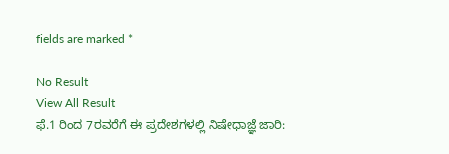fields are marked *

No Result
View All Result
ಫೆ.1 ರಿಂದ 7ರವರೆಗೆ ಈ ಪ್ರದೇಶಗಳಲ್ಲಿ ನಿಷೇಧಾಜ್ಞೆ ಜಾರಿ: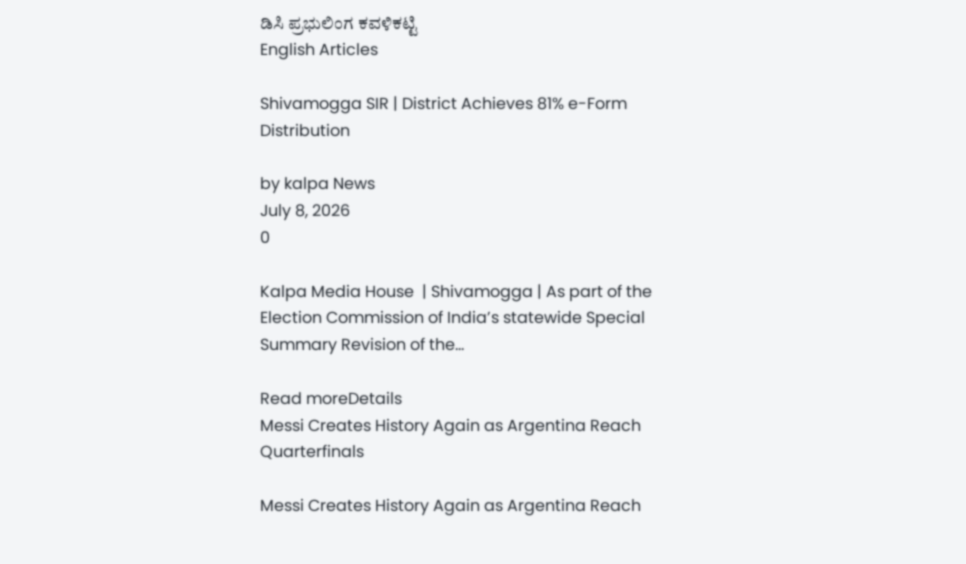ಡಿಸಿ ಪ್ರಭುಲಿಂಗ ಕವಳಿಕಟ್ಟಿ
English Articles

Shivamogga SIR | District Achieves 81% e-Form Distribution

by kalpa News
July 8, 2026
0

Kalpa Media House  | Shivamogga | As part of the Election Commission of India’s statewide Special Summary Revision of the...

Read moreDetails
Messi Creates History Again as Argentina Reach Quarterfinals

Messi Creates History Again as Argentina Reach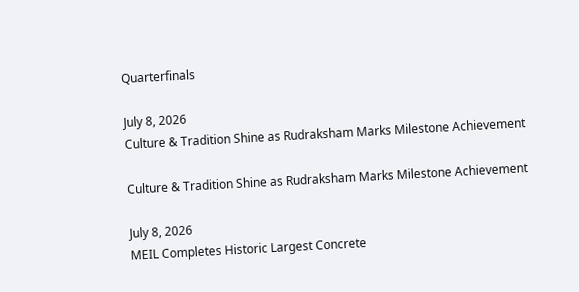Quarterfinals

July 8, 2026
Culture & Tradition Shine as Rudraksham Marks Milestone Achievement

Culture & Tradition Shine as Rudraksham Marks Milestone Achievement

July 8, 2026
MEIL Completes Historic Largest Concrete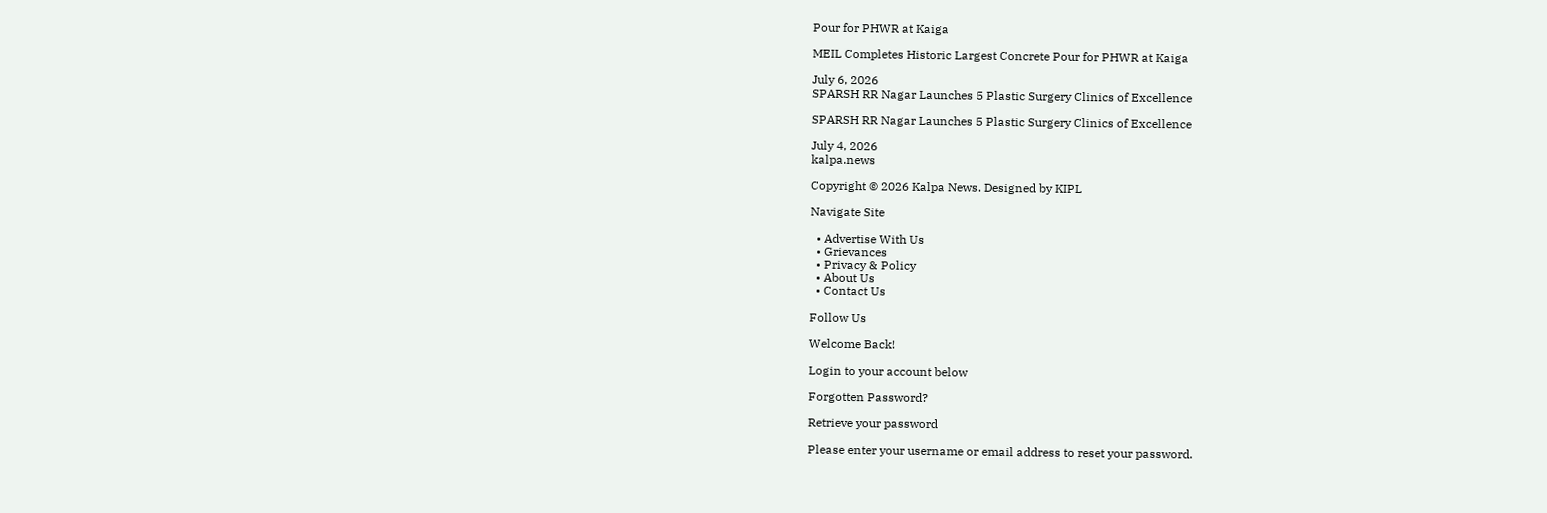Pour for PHWR at Kaiga

MEIL Completes Historic Largest Concrete Pour for PHWR at Kaiga

July 6, 2026
SPARSH RR Nagar Launches 5 Plastic Surgery Clinics of Excellence

SPARSH RR Nagar Launches 5 Plastic Surgery Clinics of Excellence

July 4, 2026
kalpa.news

Copyright © 2026 Kalpa News. Designed by KIPL

Navigate Site

  • Advertise With Us
  • Grievances
  • Privacy & Policy
  • About Us
  • Contact Us

Follow Us

Welcome Back!

Login to your account below

Forgotten Password?

Retrieve your password

Please enter your username or email address to reset your password.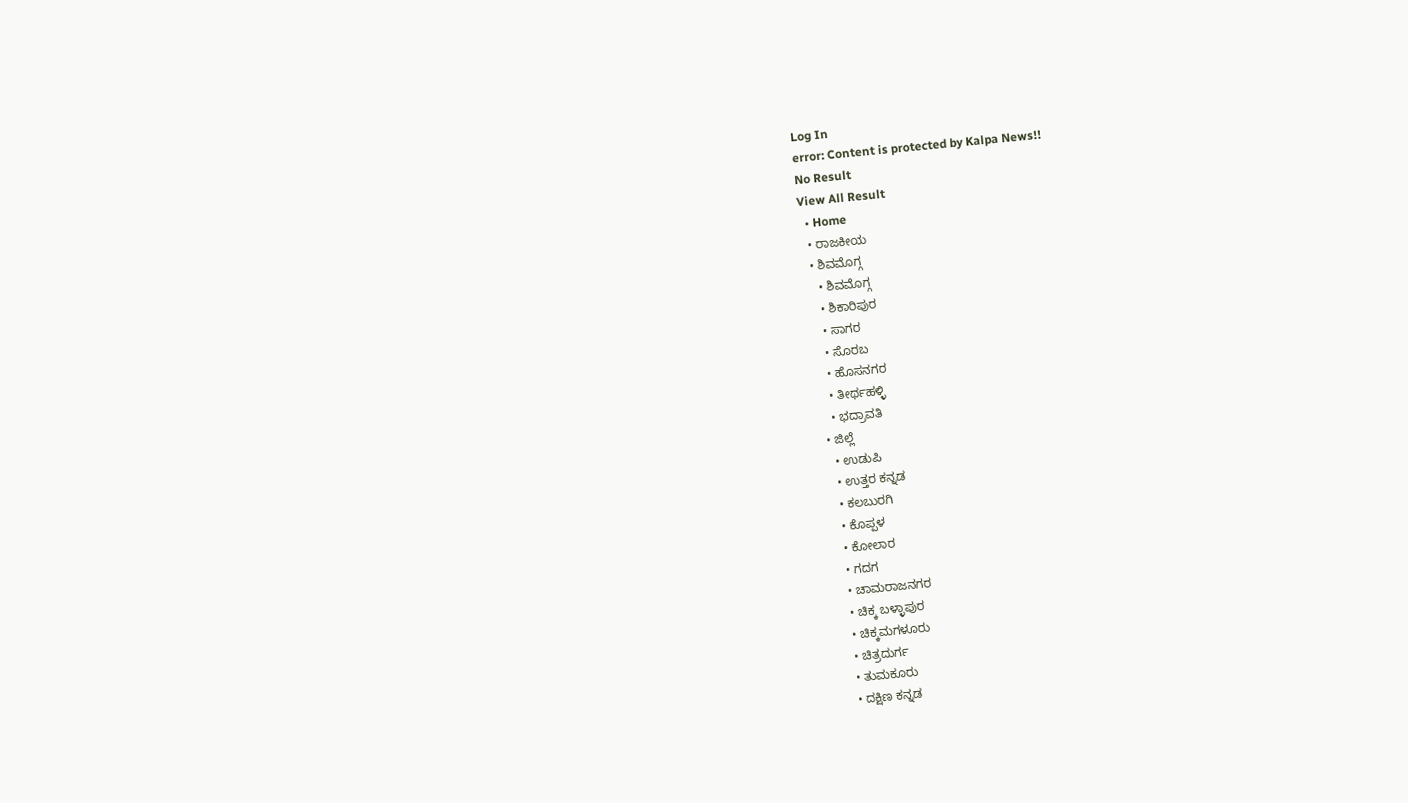Log In
error: Content is protected by Kalpa News!!
No Result
View All Result
  • Home
  • ರಾಜಕೀಯ
  • ಶಿವಮೊಗ್ಗ
    • ಶಿವಮೊಗ್ಗ
    • ಶಿಕಾರಿಪುರ
    • ಸಾಗರ
    • ಸೊರಬ
    • ಹೊಸನಗರ
    • ತೀರ್ಥಹಳ್ಳಿ
    • ಭದ್ರಾವತಿ
  • ಜಿಲ್ಲೆ
    • ಉಡುಪಿ
    • ಉತ್ತರ ಕನ್ನಡ
    • ಕಲಬುರಗಿ
    • ಕೊಪ್ಪಳ
    • ಕೋಲಾರ
    • ಗದಗ
    • ಚಾಮರಾಜನಗರ
    • ಚಿಕ್ಕ ಬಳ್ಳಾಪುರ
    • ಚಿಕ್ಕಮಗಳೂರು
    • ಚಿತ್ರದುರ್ಗ
    • ತುಮಕೂರು
    • ದಕ್ಷಿಣ ಕನ್ನಡ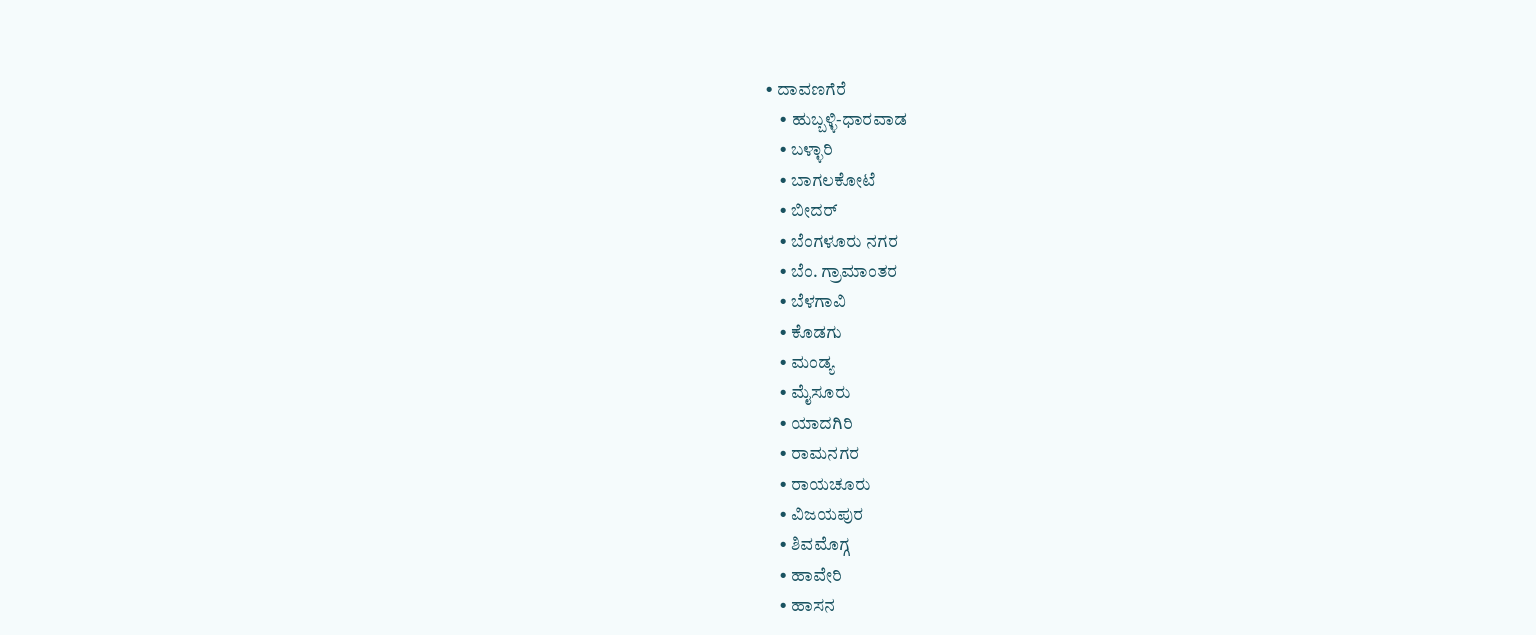• ದಾವಣಗೆರೆ
    • ಹುಬ್ಬಳ್ಳಿ-ಧಾರವಾಡ
    • ಬಳ್ಳಾರಿ
    • ಬಾಗಲಕೋಟೆ
    • ಬೀದರ್
    • ಬೆಂಗಳೂರು ನಗರ
    • ಬೆಂ. ಗ್ರಾಮಾಂತರ
    • ಬೆಳಗಾವಿ
    • ಕೊಡಗು
    • ಮಂಡ್ಯ
    • ಮೈಸೂರು
    • ಯಾದಗಿರಿ
    • ರಾಮನಗರ
    • ರಾಯಚೂರು
    • ವಿಜಯಪುರ
    • ಶಿವಮೊಗ್ಗ
    • ಹಾವೇರಿ
    • ಹಾಸನ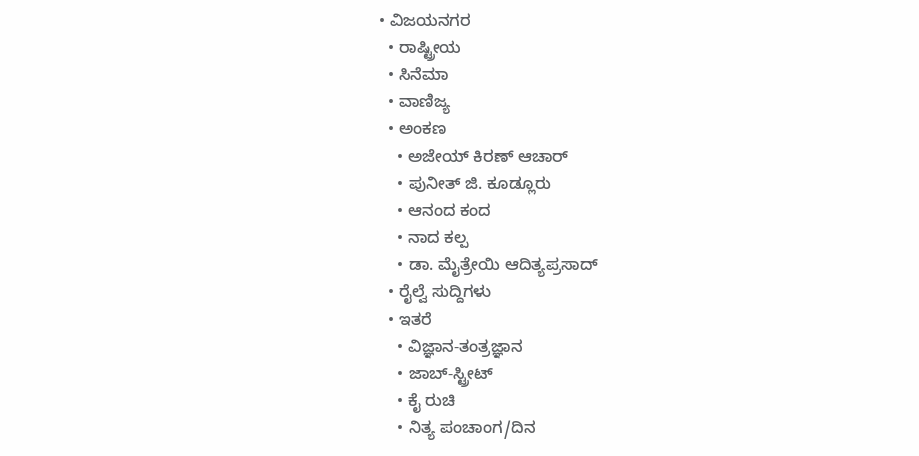• ವಿಜಯನಗರ
  • ರಾಷ್ಟ್ರೀಯ
  • ಸಿನೆಮಾ
  • ವಾಣಿಜ್ಯ
  • ಅಂಕಣ
    • ಅಜೇಯ್ ಕಿರಣ್ ಆಚಾರ್
    • ಪುನೀತ್ ಜಿ. ಕೂಡ್ಲೂರು
    • ಆನಂದ ಕಂದ
    • ನಾದ ಕಲ್ಪ
    • ಡಾ. ಮೈತ್ರೇಯಿ ಆದಿತ್ಯಪ್ರಸಾದ್
  • ರೈಲ್ವೆ ಸುದ್ದಿಗಳು
  • ಇತರೆ
    • ವಿಜ್ಞಾನ-ತಂತ್ರಜ್ಞಾನ
    • ಜಾಬ್-ಸ್ಟ್ರೀಟ್
    • ಕೈ ರುಚಿ
    • ನಿತ್ಯ ಪಂಚಾಂಗ/ದಿನ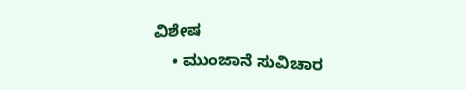ವಿಶೇಷ
    • ಮುಂಜಾನೆ ಸುವಿಚಾರ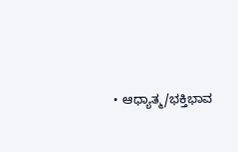• ಆಧ್ಯಾತ್ಮ/ಭಕ್ತಿಭಾವ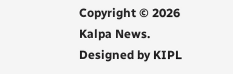Copyright © 2026 Kalpa News. Designed by KIPL